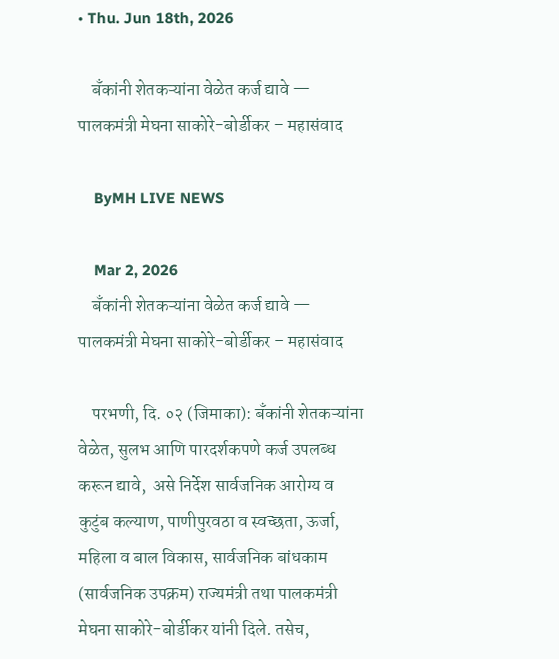• Thu. Jun 18th, 2026

    बॅंकांनी शेतकऱ्यांना वेळेत कर्ज द्यावे — पालकमंत्री मेघना साकोरे-बोर्डीकर – महासंवाद

    ByMH LIVE NEWS

    Mar 2, 2026
    बॅंकांनी शेतकऱ्यांना वेळेत कर्ज द्यावे — पालकमंत्री मेघना साकोरे-बोर्डीकर – महासंवाद

    परभणी, दि. ०२ (जिमाका): बँकांनी शेतकऱ्यांना वेळेत, सुलभ आणि पारदर्शकपणे कर्ज उपलब्ध करून द्यावे,  असे निर्देश सार्वजनिक आरोग्य व कुटुंब कल्याण, पाणीपुरवठा व स्वच्छता, ऊर्जा, महिला व बाल विकास, सार्वजनिक बांधकाम (सार्वजनिक उपक्रम) राज्यमंत्री तथा पालकमंत्री मेघना साकोरे-बोर्डीकर यांनी दिले. तसेच,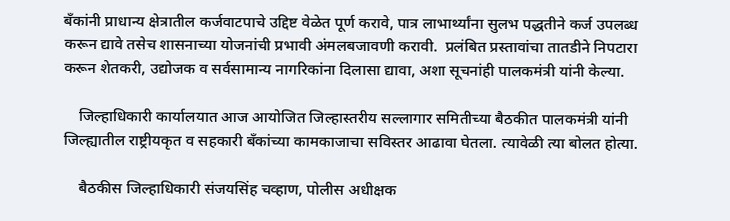बँकांनी प्राधान्य क्षेत्रातील कर्जवाटपाचे उद्दिष्ट वेळेत पूर्ण करावे, पात्र लाभार्थ्यांना सुलभ पद्धतीने कर्ज उपलब्ध करून द्यावे तसेच शासनाच्या योजनांची प्रभावी अंमलबजावणी करावी.  प्रलंबित प्रस्तावांचा तातडीने निपटारा करून शेतकरी, उद्योजक व सर्वसामान्य नागरिकांना दिलासा द्यावा, अशा सूचनांही पालकमंत्री यांनी केल्या.

    जिल्हाधिकारी कार्यालयात आज आयोजित जिल्हास्तरीय सल्लागार समितीच्या बैठकीत पालकमंत्री यांनी जिल्ह्यातील राष्ट्रीयकृत व सहकारी बँकांच्या कामकाजाचा सविस्तर आढावा घेतला. त्यावेळी त्या बोलत होत्या.

    बैठकीस जिल्हाधिकारी संजयसिंह चव्हाण, पोलीस अधीक्षक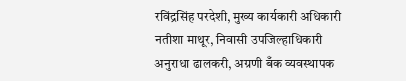रविंद्रसिंह परदेशी, मुख्य कार्यकारी अधिकारी नतीशा माथूर, निवासी उपजिल्हाधिकारी अनुराधा ढालकरी, अग्रणी बँक व्यवस्थापक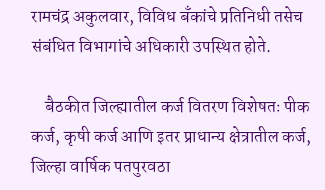रामचंद्र अकुलवार, विविध बँकांचे प्रतिनिधी तसेच संबंधित विभागांचे अधिकारी उपस्थित होते.

    बैठकीत जिल्ह्यातील कर्ज वितरण विशेषतः पीक कर्ज, कृषी कर्ज आणि इतर प्राधान्य क्षेत्रातील कर्ज, जिल्हा वार्षिक पतपुरवठा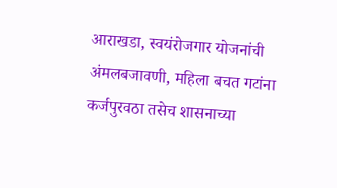आराखडा, स्वयंरोजगार योजनांची अंमलबजावणी, महिला बचत गटांना कर्जपुरवठा तसेच शासनाच्या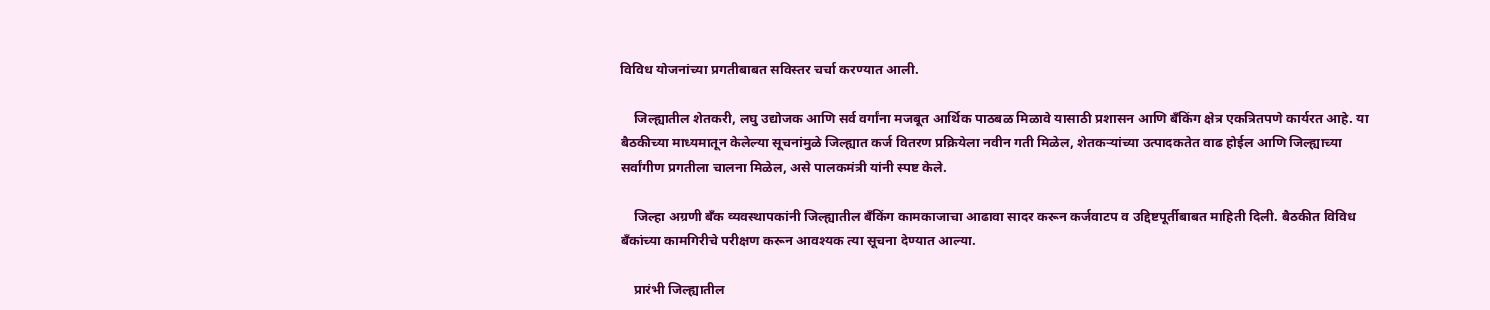विविध योजनांच्या प्रगतीबाबत सविस्तर चर्चा करण्यात आली.

    जिल्ह्यातील शेतकरी, लघु उद्योजक आणि सर्व वर्गांना मजबूत आर्थिक पाठबळ मिळावे यासाठी प्रशासन आणि बँकिंग क्षेत्र एकत्रितपणे कार्यरत आहे. या बैठकीच्या माध्यमातून केलेल्या सूचनांमुळे जिल्ह्यात कर्ज वितरण प्रक्रियेला नवीन गती मिळेल, शेतकऱ्यांच्या उत्पादकतेत वाढ होईल आणि जिल्ह्याच्या सर्वांगीण प्रगतीला चालना मिळेल, असे पालकमंत्री यांनी स्पष्ट केले.

    जिल्हा अग्रणी बँक व्यवस्थापकांनी जिल्ह्यातील बँकिंग कामकाजाचा आढावा सादर करून कर्जवाटप व उद्दिष्टपूर्तीबाबत माहिती दिली. बैठकीत विविध बँकांच्या कामगिरीचे परीक्षण करून आवश्यक त्या सूचना देण्यात आल्या.

    प्रारंभी जिल्ह्यातील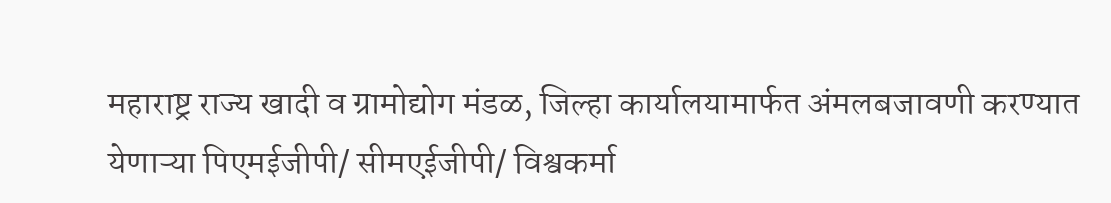महाराष्ट्र राज्य खादी व ग्रामोद्योग मंडळ, जिल्हा कार्यालयामार्फत अंमलबजावणी करण्यात येणाऱ्या पिएमईजीपी/ सीमएईजीपी/ विश्वकर्मा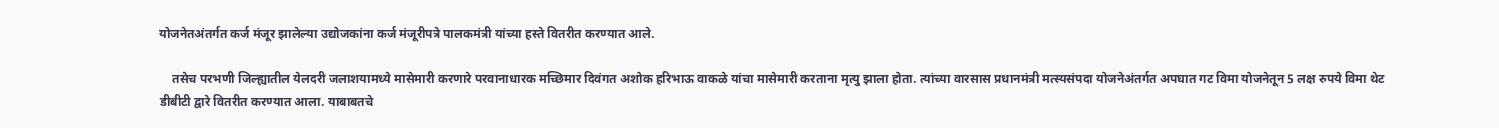योजनेतअंतर्गत कर्ज मंजूर झालेल्या उद्योजकांना कर्ज मंजूरीपत्रे पालकमंत्री यांच्या हस्ते वितरीत करण्यात आले.

    तसेच परभणी जिल्ह्यातील येलदरी जलाशयामध्ये मासेमारी करणारे परवानाधारक मच्छिमार दिवंगत अशोक हरिभाऊ वाकळे यांचा मासेमारी करताना मृत्यु झाला होता. त्यांच्या वारसास प्रधानमंत्री मत्स्यसंपदा योजनेअंतर्गत अपघात गट विमा योजनेतून 5 लक्ष रुपये विमा थेट डीबीटी द्वारे वितरीत करण्यात आला. याबाबतचे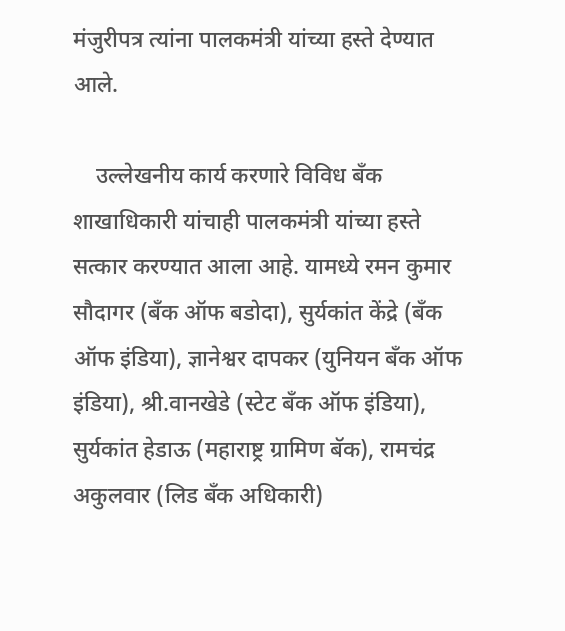मंजुरीपत्र त्यांना पालकमंत्री यांच्या हस्ते देण्यात आले.

    उल्लेखनीय कार्य करणारे विविध बॅंक शाखाधिकारी यांचाही पालकमंत्री यांच्या हस्ते सत्कार करण्यात आला आहे. यामध्ये रमन कुमार सौदागर (बँक ऑफ बडोदा), सुर्यकांत केंद्रे (बँक ऑफ इंडिया), ज्ञानेश्वर दापकर (युनियन बँक ऑफ इंडिया), श्री.वानखेडे (स्टेट बँक ऑफ इंडिया), सुर्यकांत हेडाऊ (महाराष्ट्र ग्रामिण बॅक), रामचंद्र अकुलवार (लिड बँक अधिकारी)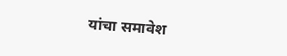यांचा समावेश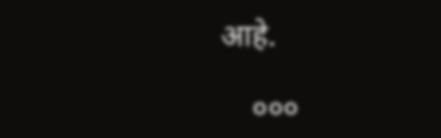आहे.

    ०००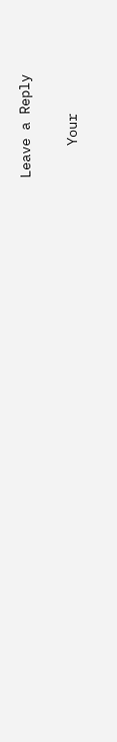Leave a Reply

    Your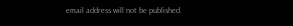email address will not be published.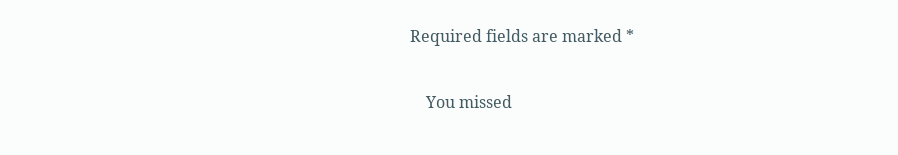Required fields are marked *

    You missed